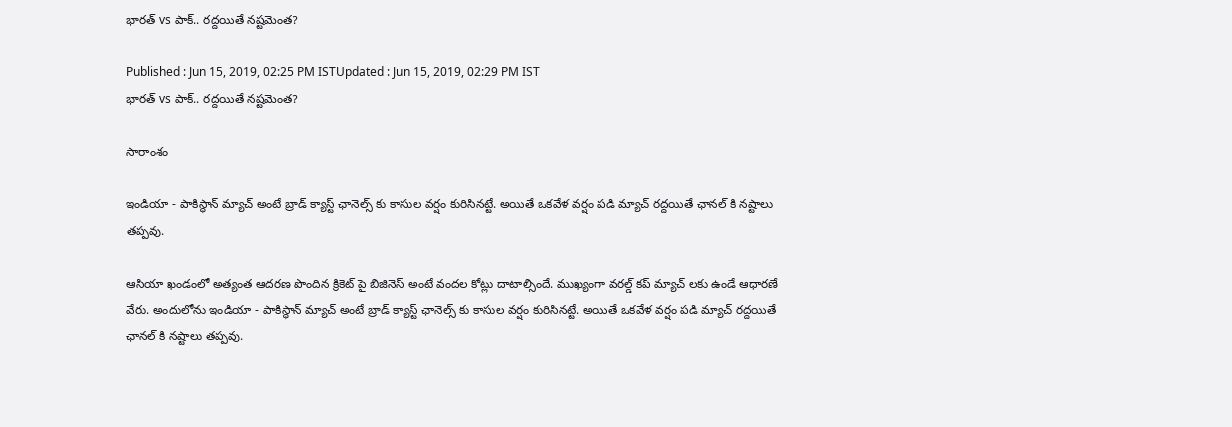భారత్ vs పాక్.. రద్దయితే నష్టమెంత?

Published : Jun 15, 2019, 02:25 PM ISTUpdated : Jun 15, 2019, 02:29 PM IST
భారత్ vs పాక్.. రద్దయితే నష్టమెంత?

సారాంశం

ఇండియా - పాకిస్థాన్ మ్యాచ్ అంటే బ్రాడ్ క్యాస్ట్ ఛానెల్స్ కు కాసుల వర్షం కురిసినట్టే. అయితే ఒకవేళ వర్షం పడి మ్యాచ్ రద్దయితే ఛానల్ కి నష్టాలు తప్పవు.

ఆసియా ఖండంలో అత్యంత ఆదరణ పొందిన క్రికెట్ పై బిజినెస్ అంటే వందల కోట్లు దాటాల్సిందే. ముఖ్యంగా వరల్డ్ కప్ మ్యాచ్ లకు ఉండే ఆధారణే వేరు. అందులోను ఇండియా - పాకిస్థాన్ మ్యాచ్ అంటే బ్రాడ్ క్యాస్ట్ ఛానెల్స్ కు కాసుల వర్షం కురిసినట్టే. అయితే ఒకవేళ వర్షం పడి మ్యాచ్ రద్దయితే ఛానల్ కి నష్టాలు తప్పవు.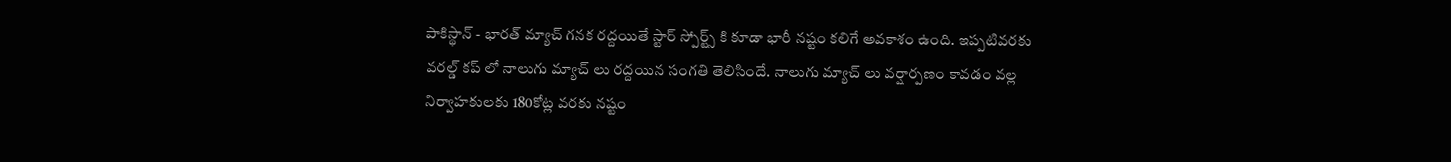పాకిస్థాన్ - భారత్ మ్యాచ్ గనక రద్దయితే స్టార్ స్పోర్ట్స్ కి కూడా భారీ నష్టం కలిగే అవకాశం ఉంది. ఇప్పటివరకు వరల్డ్ కప్ లో నాలుగు మ్యాచ్ లు రద్దయిన సంగతి తెలిసిందే. నాలుగు మ్యాచ్ లు వర్షార్పణం కావడం వల్ల నిర్వాహకులకు 180కోట్ల వరకు నష్టం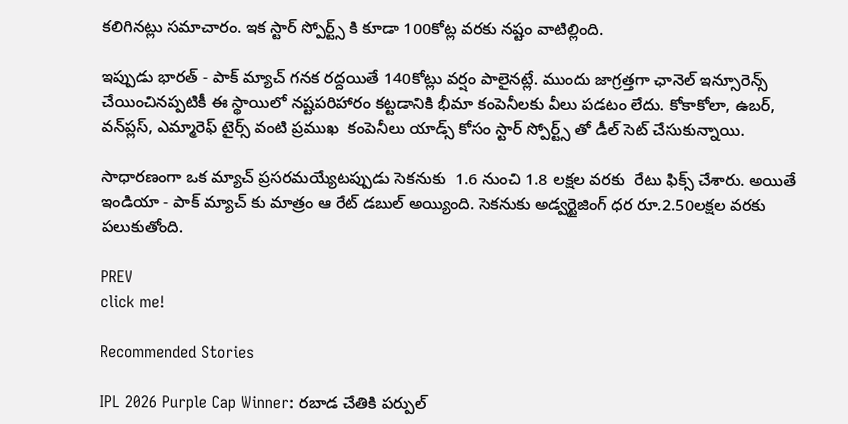కలిగినట్లు సమాచారం. ఇక స్టార్ స్పోర్ట్స్ కి కూడా 100కోట్ల వరకు నష్టం వాటిల్లింది.

ఇప్పుడు భారత్ - పాక్ మ్యాచ్ గనక రద్దయితే 140కోట్లు వర్షం పాలైనట్లే. ముందు జాగ్రత్తగా ఛానెల్ ఇన్సూరెన్స్ చేయించినప్పటికీ ఈ స్థాయిలో నష్టపరిహారం కట్టడానికి భీమా కంపెనీలకు వీలు పడటం లేదు. కోకాకోలా, ఉబర్‌, వన్‌ప్లస్‌, ఎమ్మారెఫ్‌ టైర్స్‌ వంటి ప్రముఖ  కంపెనీలు యాడ్స్ కోసం స్టార్ స్పోర్ట్స్ తో డీల్ సెట్ చేసుకున్నాయి.

సాధారణంగా ఒక మ్యాచ్ ప్రసరమయ్యేటప్పుడు సెకనుకు  1.6 నుంచి 1.8 లక్షల వరకు  రేటు ఫిక్స్ చేశారు. అయితే ఇండియా - పాక్ మ్యాచ్ కు మాత్రం ఆ రేట్ డబుల్ అయ్యింది. సెకనుకు అడ్వర్టైజింగ్‌ ధర రూ.2.50లక్షల వరకు పలుకుతోంది.

PREV
click me!

Recommended Stories

IPL 2026 Purple Cap Winner: రబాడ చేతికి పర్పుల్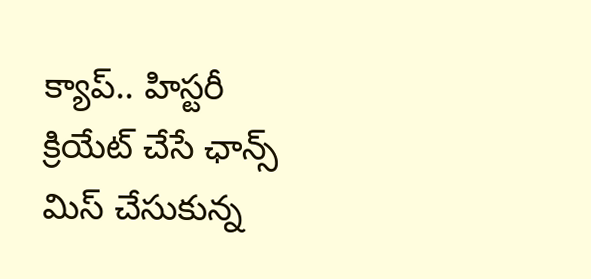క్యాప్.. హిస్టరీ క్రియేట్ చేసే ఛాన్స్ మిస్ చేసుకున్న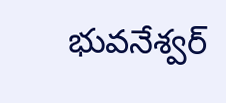భువనేశ్వర్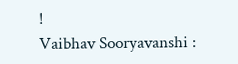!
Vaibhav Sooryavanshi :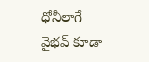ధోనీలాగే వైభవ్ కూడా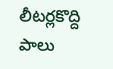లీటర్లకొద్ది పాలు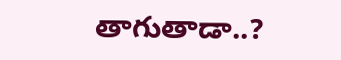తాగుతాడా..?